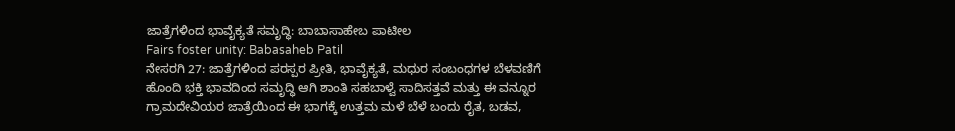ಜಾತ್ರೆಗಳಿಂದ ಭಾವೈಕ್ಯತೆ ಸಮೃದ್ಧಿ: ಬಾಬಾಸಾಹೇಬ ಪಾಟೀಲ
Fairs foster unity: Babasaheb Patil
ನೇಸರಗಿ 27: ಜಾತ್ರೆಗಳಿಂದ ಪರಸ್ಪರ ಪ್ರೀತಿ, ಭಾವೈಕ್ಯತೆ, ಮಧುರ ಸಂಬಂಧಗಳ ಬೆಳವಣಿಗೆ ಹೊಂದಿ ಭಕ್ತಿ ಭಾವದಿಂದ ಸಮೃದ್ಧಿ ಆಗಿ ಶಾಂತಿ ಸಹಬಾಳ್ವೆ ಸಾದಿಸತ್ತವೆ ಮತ್ತು ಈ ವನ್ನೂರ ಗ್ರಾಮದೇವಿಯರ ಜಾತ್ರೆಯಿಂದ ಈ ಭಾಗಕ್ಕೆ ಉತ್ತಮ ಮಳೆ ಬೆಳೆ ಬಂದು ರೈತ, ಬಡವ,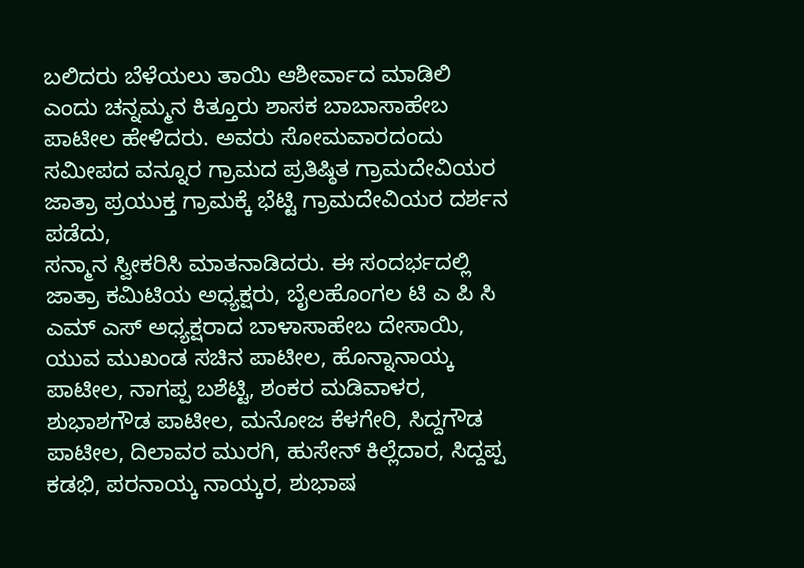ಬಲಿದರು ಬೆಳೆಯಲು ತಾಯಿ ಆಶೀರ್ವಾದ ಮಾಡಿಲಿ ಎಂದು ಚನ್ನಮ್ಮನ ಕಿತ್ತೂರು ಶಾಸಕ ಬಾಬಾಸಾಹೇಬ ಪಾಟೀಲ ಹೇಳಿದರು. ಅವರು ಸೋಮವಾರದಂದು ಸಮೀಪದ ವನ್ನೂರ ಗ್ರಾಮದ ಪ್ರತಿಷ್ಠಿತ ಗ್ರಾಮದೇವಿಯರ ಜಾತ್ರಾ ಪ್ರಯುಕ್ತ ಗ್ರಾಮಕ್ಕೆ ಭೆಟ್ಟಿ ಗ್ರಾಮದೇವಿಯರ ದರ್ಶನ ಪಡೆದು,
ಸನ್ಮಾನ ಸ್ವೀಕರಿಸಿ ಮಾತನಾಡಿದರು. ಈ ಸಂದರ್ಭದಲ್ಲಿ ಜಾತ್ರಾ ಕಮಿಟಿಯ ಅಧ್ಯಕ್ಷರು, ಬೈಲಹೊಂಗಲ ಟಿ ಎ ಪಿ ಸಿ ಎಮ್ ಎಸ್ ಅಧ್ಯಕ್ಷರಾದ ಬಾಳಾಸಾಹೇಬ ದೇಸಾಯಿ, ಯುವ ಮುಖಂಡ ಸಚಿನ ಪಾಟೀಲ, ಹೊನ್ನಾನಾಯ್ಕ ಪಾಟೀಲ, ನಾಗಪ್ಪ ಬಶೆಟ್ಟಿ, ಶಂಕರ ಮಡಿವಾಳರ, ಶುಭಾಶಗೌಡ ಪಾಟೀಲ, ಮನೋಜ ಕೆಳಗೇರಿ, ಸಿದ್ದಗೌಡ ಪಾಟೀಲ, ದಿಲಾವರ ಮುರಗಿ, ಹುಸೇನ್ ಕಿಲ್ಲೆದಾರ, ಸಿದ್ದಪ್ಪ ಕಡಭಿ, ಪರನಾಯ್ಕ ನಾಯ್ಕರ, ಶುಭಾಷ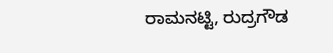ರಾಮನಟ್ಟಿ, ರುದ್ರಗೌಡ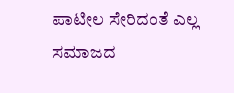ಪಾಟೀಲ ಸೇರಿದಂತೆ ಎಲ್ಲ ಸಮಾಜದ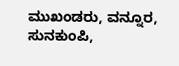ಮುಖಂಡರು, ವನ್ನೂರ, ಸುನಕುಂಪಿ,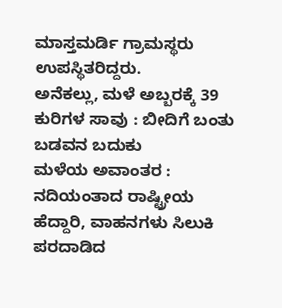ಮಾಸ್ತಮರ್ಡಿ ಗ್ರಾಮಸ್ಥರು ಉಪಸ್ಥಿತರಿದ್ದರು.
ಅನೆಕಲ್ಲು, ಮಳೆ ಅಬ್ಬರಕ್ಕೆ 39 ಕುರಿಗಳ ಸಾವು : ಬೀದಿಗೆ ಬಂತು ಬಡವನ ಬದುಕು
ಮಳೆಯ ಅವಾಂತರ : ನದಿಯಂತಾದ ರಾಷ್ಟ್ರೀಯ ಹೆದ್ದಾರಿ, ವಾಹನಗಳು ಸಿಲುಕಿ ಪರದಾಡಿದ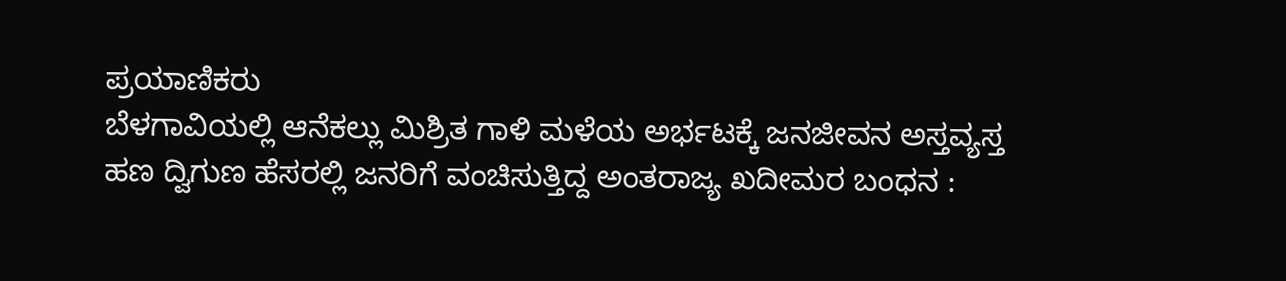ಪ್ರಯಾಣಿಕರು
ಬೆಳಗಾವಿಯಲ್ಲಿ ಆನೆಕಲ್ಲು ಮಿಶ್ರಿತ ಗಾಳಿ ಮಳೆಯ ಅರ್ಭಟಕ್ಕೆ ಜನಜೀವನ ಅಸ್ತವ್ಯಸ್ತ
ಹಣ ದ್ವಿಗುಣ ಹೆಸರಲ್ಲಿ ಜನರಿಗೆ ವಂಚಿಸುತ್ತಿದ್ದ ಅಂತರಾಜ್ಯ ಖದೀಮರ ಬಂಧನ :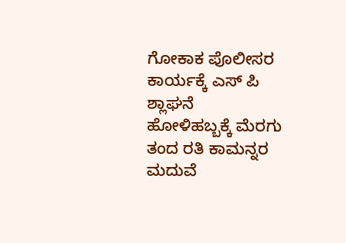ಗೋಕಾಕ ಪೊಲೀಸರ ಕಾರ್ಯಕ್ಕೆ ಎಸ್ ಪಿ ಶ್ಲಾಘನೆ
ಹೋಳಿಹಬ್ಬಕ್ಕೆ ಮೆರಗು ತಂದ ರತಿ ಕಾಮನ್ನರ ಮದುವೆ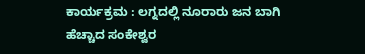ಕಾರ್ಯಕ್ರಮ : ಲಗ್ನದಲ್ಲಿ ನೂರಾರು ಜನ ಬಾಗಿ
ಹೆಚ್ಚಾದ ಸಂಕೇಶ್ವರ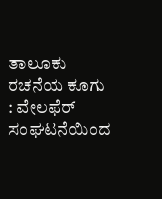ತಾಲೂಕು ರಚನೆಯ ಕೂಗು : ವೇಲಫೆರ್ ಸಂಘಟನೆಯಿಂದ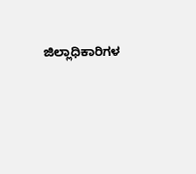ಜಿಲ್ಲಾಧಿಕಾರಿಗಳ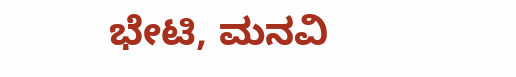ಭೇಟಿ, ಮನವಿ